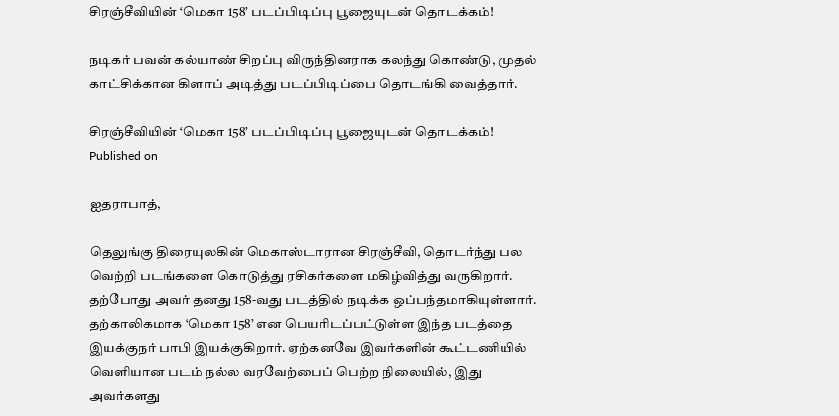சிரஞ்சீவியின் ‘மெகா 158’ படப்பிடிப்பு பூஜையுடன் தொடக்கம்!

நடிகர் பவன் கல்யாண் சிறப்பு விருந்தினராக கலந்து கொண்டு, முதல் காட்சிக்கான கிளாப் அடித்து படப்பிடிப்பை தொடங்கி வைத்தார்.

சிரஞ்சீவியின் ‘மெகா 158’ படப்பிடிப்பு பூஜையுடன் தொடக்கம்!
Published on

ஐதராபாத்,

தெலுங்கு திரையுலகின் மெகாஸ்டாரான சிரஞ்சீவி, தொடர்ந்து பல வெற்றி படங்களை கொடுத்து ரசிகர்களை மகிழ்வித்து வருகிறார். தற்போது அவர் தனது 158-வது படத்தில் நடிக்க ஒப்பந்தமாகியுள்ளார். தற்காலிகமாக ‘மெகா 158’ என பெயரிடப்பட்டுள்ள இந்த படத்தை இயக்குநர் பாபி இயக்குகிறார். ஏற்கனவே இவர்களின் கூட்டணியில் வெளியான படம் நல்ல வரவேற்பைப் பெற்ற நிலையில், இது அவர்களது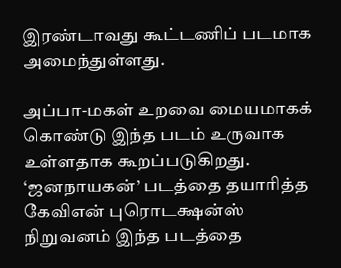இரண்டாவது கூட்டணிப் படமாக அமைந்துள்ளது.

அப்பா-மகள் உறவை மையமாகக் கொண்டு இந்த படம் உருவாக உள்ளதாக கூறப்படுகிறது. ‘ஜனநாயகன்’ படத்தை தயாரித்த கேவிஎன் புரொடக்ஷன்ஸ் நிறுவனம் இந்த படத்தை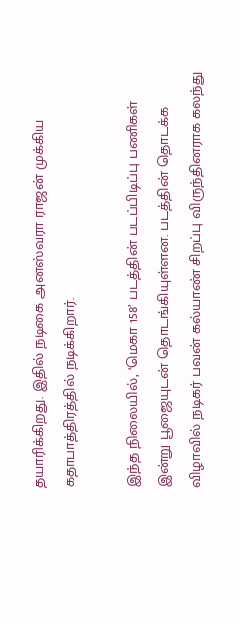தயாரிக்கிறது. இதில் நடிகை அனஸ்வரா ராஜன் முக்கிய கதாபாத்திரத்தில் நடிக்கிறார்.

இந்த நிலையில், ‘மெகா 158’ படத்தின் படப்பிடிப்பு பணிகள் இன்று பூஜையுடன் தொடங்கியுள்ளன. படத்தின் தொடக்க விழாவில் நடிகர் பவன் கல்யாண் சிறப்பு விருந்தினராக கலந்து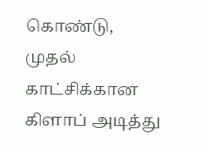கொண்டு, முதல் காட்சிக்கான கிளாப் அடித்து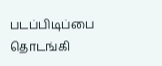படப்பிடிப்பை தொடங்கி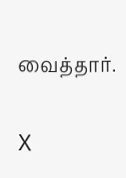வைத்தார்.

X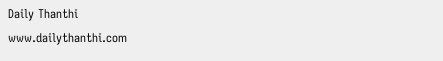Daily Thanthi
www.dailythanthi.com